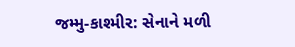જમ્મુ-કાશ્મીર: સેનાને મળી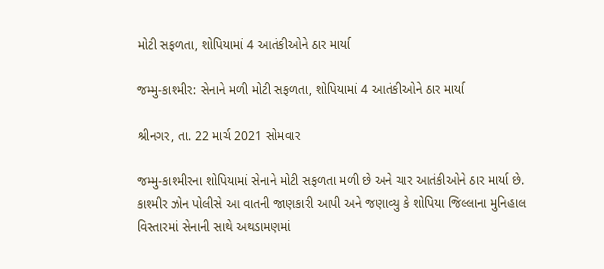મોટી સફળતા, શોપિયામાં 4 આતંકીઓને ઠાર માર્યા

જમ્મુ-કાશ્મીર: સેનાને મળી મોટી સફળતા, શોપિયામાં 4 આતંકીઓને ઠાર માર્યા

શ્રીનગર, તા. 22 માર્ચ 2021 સોમવાર

જમ્મુ-કાશ્મીરના શોપિયામાં સેનાને મોટી સફળતા મળી છે અને ચાર આતંકીઓને ઠાર માર્યા છે. કાશ્મીર ઝોન પોલીસે આ વાતની જાણકારી આપી અને જણાવ્યુ કે શોપિયા જિલ્લાના મુનિહાલ વિસ્તારમાં સેનાની સાથે અથડામણમાં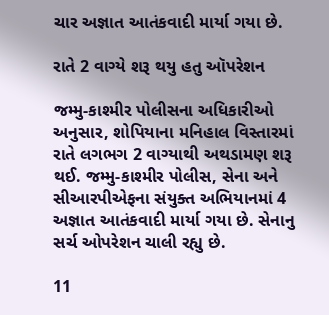ચાર અજ્ઞાત આતંકવાદી માર્યા ગયા છે.

રાતે 2 વાગ્યે શરૂ થયુ હતુ ઑપરેશન

જમ્મુ-કાશ્મીર પોલીસના અધિકારીઓ અનુસાર, શોપિયાના મનિહાલ વિસ્તારમાં રાતે લગભગ 2 વાગ્યાથી અથડામણ શરૂ થઈ. જમ્મુ-કાશ્મીર પોલીસ, સેના અને સીઆરપીએફના સંયુક્ત અભિયાનમાં 4 અજ્ઞાત આતંકવાદી માર્યા ગયા છે. સેનાનુ સર્ચ ઓપરેશન ચાલી રહ્યુ છે.

11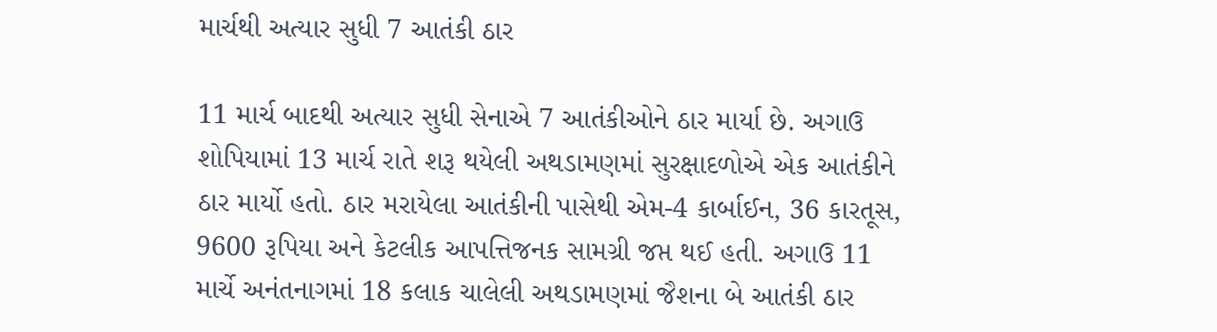માર્ચથી અત્યાર સુધી 7 આતંકી ઠાર

11 માર્ચ બાદથી અત્યાર સુધી સેનાએ 7 આતંકીઓને ઠાર માર્યા છે. અગાઉ શોપિયામાં 13 માર્ચ રાતે શરૂ થયેલી અથડામણમાં સુરક્ષાદળોએ એક આતંકીને ઠાર માર્યો હતો. ઠાર મરાયેલા આતંકીની પાસેથી એમ-4 કાર્બાઈન, 36 કારતૂસ, 9600 રૂપિયા અને કેટલીક આપત્તિજનક સામગ્રી જપ્ત થઈ હતી. અગાઉ 11 માર્ચે અનંતનાગમાં 18 કલાક ચાલેલી અથડામણમાં જૈશના બે આતંકી ઠાર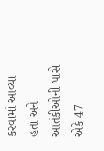કરવામાં આવ્યા હતા અને આતંકીઓની પાસે એકે 47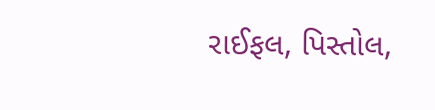રાઈફલ, પિસ્તોલ,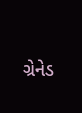ગ્રેનેડ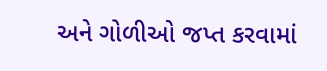અને ગોળીઓ જપ્ત કરવામાં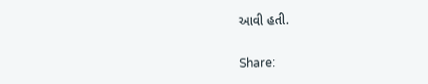આવી હતી.

Share: